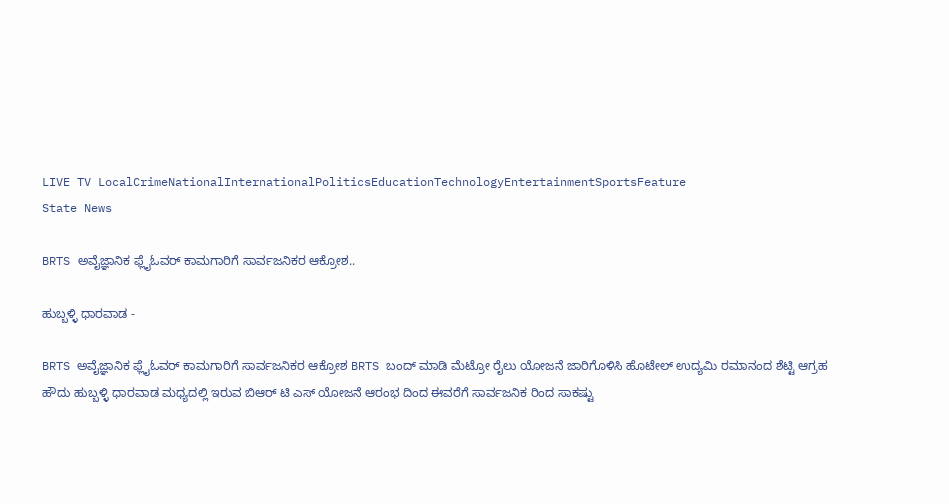LIVE TV LocalCrimeNationalInternationalPoliticsEducationTechnologyEntertainmentSportsFeature
State News

BRTS ಅವೈಜ್ಞಾನಿಕ ಫ್ಲೈಓವರ್ ಕಾಮಗಾರಿಗೆ ಸಾರ್ವಜನಿಕರ ಆಕ್ರೋಶ..

ಹುಬ್ಬಳ್ಳಿ ಧಾರವಾಡ -

BRTS ಅವೈಜ್ಞಾನಿಕ ಫ್ಲೈಓವರ್ ಕಾಮಗಾರಿಗೆ ಸಾರ್ವಜನಿಕರ ಆಕ್ರೋಶ BRTS ಬಂದ್ ಮಾಡಿ ಮೆಟ್ರೋ ರೈಲು ಯೋಜನೆ ಜಾರಿಗೊಳಿಸಿ ಹೊಟೇಲ್ ಉದ್ಯಮಿ ರಮಾನಂದ ಶೆಟ್ಟಿ ಆಗ್ರಹ ಹೌದು ಹುಬ್ಬಳ್ಳಿ ಧಾರವಾಡ ಮಧ್ಯದಲ್ಲಿ ಇರುವ ಬಿಆರ್ ಟಿ ಎಸ್ ಯೋಜನೆ ಆರಂಭ ದಿಂದ ಈವರೆಗೆ ಸಾರ್ವಜನಿಕ ರಿಂದ ಸಾಕಷ್ಟು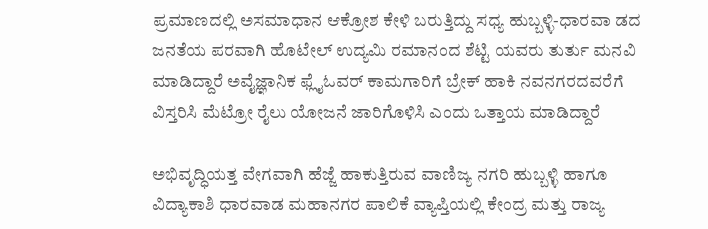ಪ್ರಮಾಣದಲ್ಲಿ ಅಸಮಾಧಾನ ಆಕ್ರೋಶ ಕೇಳಿ ಬರುತ್ತಿದ್ದು ಸಧ್ಯ ಹುಬ್ಬಳ್ಳಿ-ಧಾರವಾ ಡದ ಜನತೆಯ ಪರವಾಗಿ ಹೊಟೇಲ್ ಉದ್ಯಮಿ ರಮಾನಂದ ಶೆಟ್ಟಿ ಯವರು ತುರ್ತು ಮನವಿ ಮಾಡಿದ್ದಾರೆ ಅವೈಜ್ಞಾನಿಕ ಫ್ಲೈಓವರ್ ಕಾಮಗಾರಿಗೆ ಬ್ರೇಕ್ ಹಾಕಿ ನವನಗರದವರೆಗೆ ವಿಸ್ತರಿಸಿ ಮೆಟ್ರೋ ರೈಲು ಯೋಜನೆ ಜಾರಿಗೊಳಿಸಿ ಎಂದು ಒತ್ತಾಯ ಮಾಡಿದ್ದಾರೆ

ಅಭಿವೃದ್ಧಿಯತ್ತ ವೇಗವಾಗಿ ಹೆಜ್ಜೆ ಹಾಕುತ್ತಿರುವ ವಾಣಿಜ್ಯ ನಗರಿ ಹುಬ್ಬಳ್ಳಿ ಹಾಗೂ ವಿದ್ಯಾಕಾಶಿ ಧಾರವಾಡ ಮಹಾನಗರ ಪಾಲಿಕೆ ವ್ಯಾಪ್ತಿಯಲ್ಲಿ ಕೇಂದ್ರ ಮತ್ತು ರಾಜ್ಯ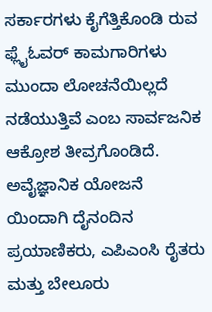ಸರ್ಕಾರಗಳು ಕೈಗೆತ್ತಿಕೊಂಡಿ ರುವ ಫ್ಲೈಓವರ್ ಕಾಮಗಾರಿಗಳು ಮುಂದಾ ಲೋಚನೆಯಿಲ್ಲದೆ ನಡೆಯುತ್ತಿವೆ ಎಂಬ ಸಾರ್ವಜನಿಕ ಆಕ್ರೋಶ ತೀವ್ರಗೊಂಡಿದೆ. ಅವೈಜ್ಞಾನಿಕ ಯೋಜನೆ ಯಿಂದಾಗಿ ದೈನಂದಿನ ಪ್ರಯಾಣಿಕರು, ಎಪಿಎಂಸಿ ರೈತರು ಮತ್ತು ಬೇಲೂರು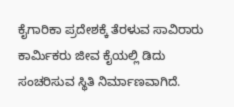ಕೈಗಾರಿಕಾ ಪ್ರದೇಶಕ್ಕೆ ತೆರಳುವ ಸಾವಿರಾರು ಕಾರ್ಮಿಕರು ಜೀವ ಕೈಯಲ್ಲಿ ಡಿದು ಸಂಚರಿಸುವ ಸ್ಥಿತಿ ನಿರ್ಮಾಣವಾಗಿದೆ.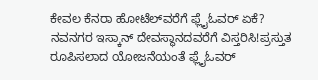ಕೇವಲ ಕೆನರಾ ಹೋಟೆಲ್‌ವರೆಗೆ ಫ್ಲೈಓವರ್ ಏಕೆ? ನವನಗರ ಇಸ್ಕಾನ್ ದೇವಸ್ಥಾನದವರೆಗೆ ವಿಸ್ತರಿಸಿ!ಪ್ರಸ್ತುತ ರೂಪಿಸಲಾದ ಯೋಜನೆಯಂತೆ ಫ್ಲೈಓವರ್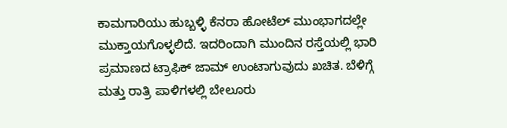ಕಾಮಗಾರಿಯು ಹುಬ್ಬಳ್ಳಿ ಕೆನರಾ ಹೋಟೆಲ್ ಮುಂಭಾಗದಲ್ಲೇ ಮುಕ್ತಾಯಗೊಳ್ಳಲಿದೆ. ಇದರಿಂದಾಗಿ ಮುಂದಿನ ರಸ್ತೆಯಲ್ಲಿ ಭಾರಿ ಪ್ರಮಾಣದ ಟ್ರಾಫಿಕ್ ಜಾಮ್ ಉಂಟಾಗುವುದು ಖಚಿತ. ಬೆಳಿಗ್ಗೆ ಮತ್ತು ರಾತ್ರಿ ಪಾಳಿಗಳಲ್ಲಿ ಬೇಲೂರು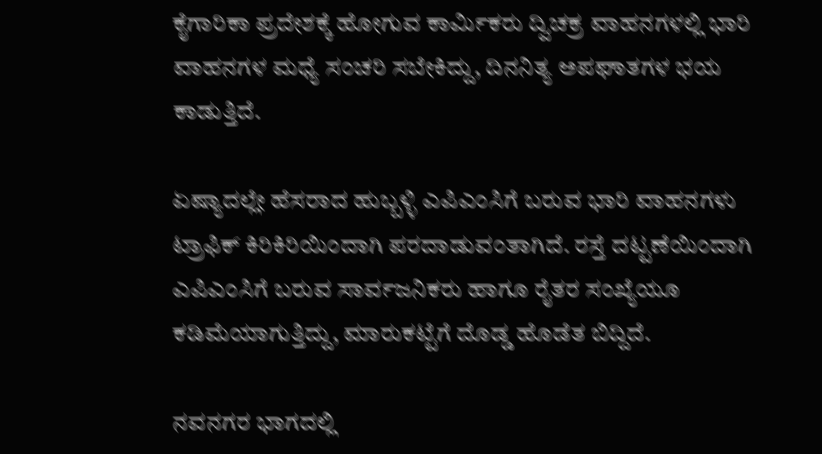ಕೈಗಾರಿಕಾ ಪ್ರದೇಶಕ್ಕೆ ಹೋಗುವ ಕಾರ್ಮಿಕರು ದ್ವಿಚಕ್ರ ವಾಹನಗಳಲ್ಲಿ ಭಾರಿ ವಾಹನಗಳ ಮಧ್ಯೆ ಸಂಚರಿ ಸಬೇಕಿದ್ದು, ದಿನನಿತ್ಯ ಅಪಘಾತಗಳ ಭಯ ಕಾಡುತ್ತಿದೆ.

ಏಷ್ಯಾದಲ್ಲೇ ಹೆಸರಾದ ಹುಬ್ಬಳ್ಳಿ ಎಪಿಎಂಸಿಗೆ ಬರುವ ಭಾರಿ ವಾಹನಗಳು ಟ್ರಾಫಿಕ್ ಕಿರಿಕಿರಿಯಿಂದಾಗಿ ಪರದಾಡುವಂತಾಗಿದೆ. ರಸ್ತೆ ದಟ್ಟಣೆಯಿಂದಾಗಿ ಎಪಿಎಂಸಿಗೆ ಬರುವ ಸಾರ್ವಜನಿಕರು ಹಾಗೂ ರೈತರ ಸಂಖ್ಯೆಯೂ ಕಡಿಮೆಯಾಗುತ್ತಿದ್ದು, ಮಾರುಕಟ್ಟೆಗೆ ದೊಡ್ಡ ಹೊಡೆತ ಬಿದ್ದಿದೆ.

ನವನಗರ ಭಾಗದಲ್ಲಿ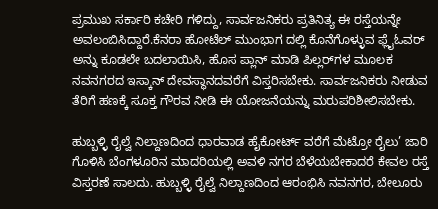ಪ್ರಮುಖ ಸರ್ಕಾರಿ ಕಚೇರಿ ಗಳಿದ್ದು, ಸಾರ್ವಜನಿಕರು ಪ್ರತಿನಿತ್ಯ ಈ ರಸ್ತೆಯನ್ನೇ ಅವಲಂಬಿಸಿದ್ದಾರೆ.ಕೆನರಾ ಹೋಟೆಲ್ ಮುಂಭಾಗ ದಲ್ಲಿ ಕೊನೆಗೊಳ್ಳುವ ಫ್ಲೈಓವರ್ ಅನ್ನು ಕೂಡಲೇ ಬದಲಾಯಿಸಿ, ಹೊಸ ಪ್ಲಾನ್ ಮಾಡಿ ಪಿಲ್ಲರ್‌ಗಳ ಮೂಲಕ ನವನಗರದ ಇಸ್ಕಾನ್ ದೇವಸ್ಥಾನದವರೆಗೆ ವಿಸ್ತರಿಸಬೇಕು. ಸಾರ್ವಜನಿಕರು ನೀಡುವ ತೆರಿಗೆ ಹಣಕ್ಕೆ ಸೂಕ್ತ ಗೌರವ ನೀಡಿ ಈ ಯೋಜನೆಯನ್ನು ಮರುಪರಿಶೀಲಿಸಬೇಕು.

ಹುಬ್ಬಳ್ಳಿ ರೈಲ್ವೆ ನಿಲ್ದಾಣದಿಂದ ಧಾರವಾಡ ಹೈಕೋರ್ಟ್ ವರೆಗೆ ಮೆಟ್ರೋ ರೈಲು’ ಜಾರಿ ಗೊಳಿಸಿ ಬೆಂಗಳೂರಿನ ಮಾದರಿಯಲ್ಲಿ ಅವಳಿ ನಗರ ಬೆಳೆಯಬೇಕಾದರೆ ಕೇವಲ ರಸ್ತೆ ವಿಸ್ತರಣೆ ಸಾಲದು. ಹುಬ್ಬಳ್ಳಿ ರೈಲ್ವೆ ನಿಲ್ದಾಣದಿಂದ ಆರಂಭಿಸಿ ನವನಗರ, ಬೇಲೂರು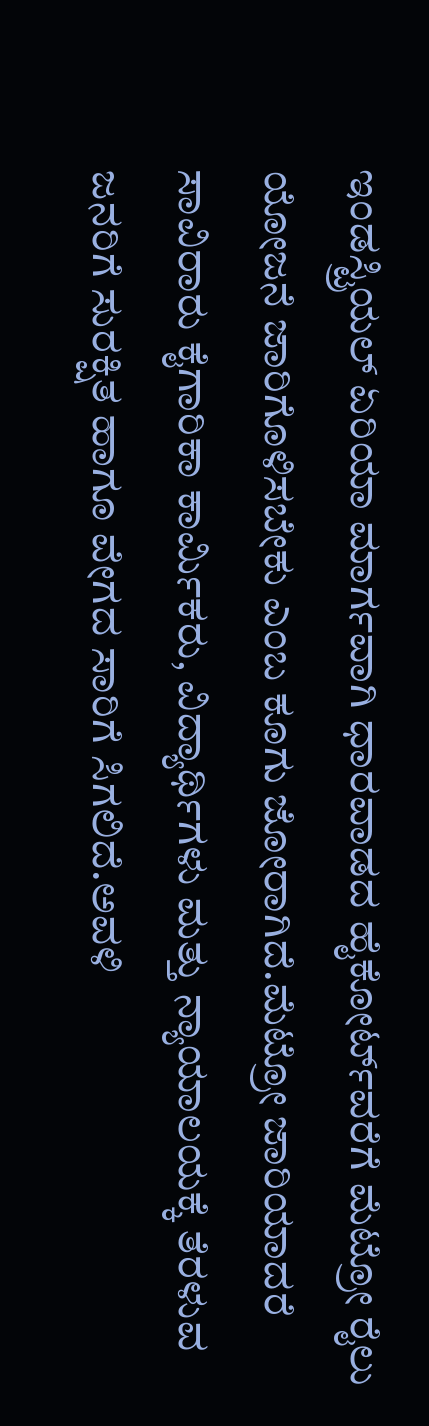ಇಂಡಸ್ಟ್ರಿಯಲ್ ಏರಿಯಾ ಮಾರ್ಗವಾಗಿ ಧಾರವಾಡದ ಹೈಕೋರ್ಟ್‌ವರೆಗೆ ಮೆಟ್ರೋ ರೈಲು ಯೋಜನೆ ಜಾರಿಗೊಳಿಸಬೇಕು ಎಂಬ ಕೂಗು ಜೋರಾಗಿದೆ.ಮೆಟ್ರೋ ಜಾರಿಯಾದರೆ ಸಾವಿರಾರು ಕೈಗಾರಿಕಾ ಕಾರ್ಮಿಕರು, ವಿದ್ಯಾರ್ಥಿಗಳು ಮತ್ತು ನ್ಯಾಯಾಲಯಕ್ಕೆ ತೆರಳುವ ಜನರಿಗೆ ಸುರಕ್ಷಿತ ಹಾಗೂ ವೇಗದ ಸಾರಿಗೆ ಸಿಗಲಿದೆ.ಅವಳಿ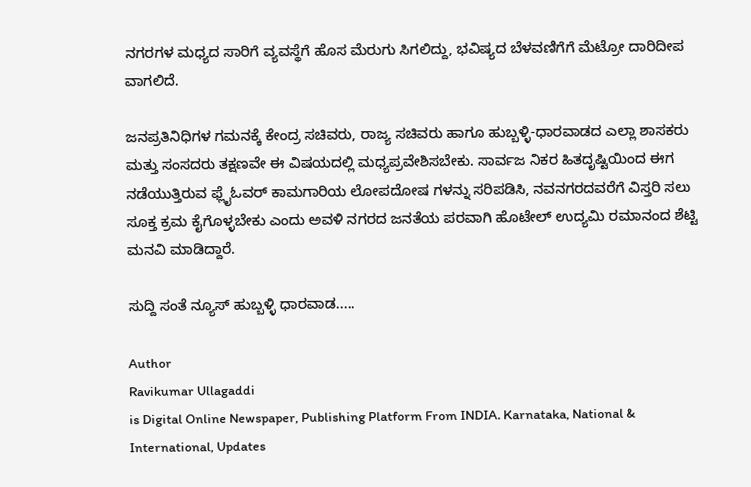ನಗರಗಳ ಮಧ್ಯದ ಸಾರಿಗೆ ವ್ಯವಸ್ಥೆಗೆ ಹೊಸ ಮೆರುಗು ಸಿಗಲಿದ್ದು, ಭವಿಷ್ಯದ ಬೆಳವಣಿಗೆಗೆ ಮೆಟ್ರೋ ದಾರಿದೀಪ ವಾಗಲಿದೆ.

ಜನಪ್ರತಿನಿಧಿಗಳ ಗಮನಕ್ಕೆ ಕೇಂದ್ರ ಸಚಿವರು, ರಾಜ್ಯ ಸಚಿವರು ಹಾಗೂ ಹುಬ್ಬಳ್ಳಿ-ಧಾರವಾಡದ ಎಲ್ಲಾ ಶಾಸಕರು ಮತ್ತು ಸಂಸದರು ತಕ್ಷಣವೇ ಈ ವಿಷಯದಲ್ಲಿ ಮಧ್ಯಪ್ರವೇಶಿಸಬೇಕು. ಸಾರ್ವಜ ನಿಕರ ಹಿತದೃಷ್ಟಿಯಿಂದ ಈಗ ನಡೆಯುತ್ತಿರುವ ಫ್ಲೈಓವರ್ ಕಾಮಗಾರಿಯ ಲೋಪದೋಷ ಗಳನ್ನು ಸರಿಪಡಿಸಿ, ನವನಗರದವರೆಗೆ ವಿಸ್ತರಿ ಸಲು ಸೂಕ್ತ ಕ್ರಮ ಕೈಗೊಳ್ಳಬೇಕು ಎಂದು ಅವಳಿ ನಗರದ ಜನತೆಯ ಪರವಾಗಿ ಹೊಟೇಲ್ ಉದ್ಯಮಿ ರಮಾನಂದ ಶೆಟ್ಟಿ ಮನವಿ ಮಾಡಿದ್ದಾರೆ.

ಸುದ್ದಿ ಸಂತೆ ನ್ಯೂಸ್ ಹುಬ್ಬಳ್ಳಿ ಧಾರವಾಡ.....

Author
Ravikumar Ullagaddi
is Digital Online Newspaper, Publishing Platform From INDIA. Karnataka, National & International, Updates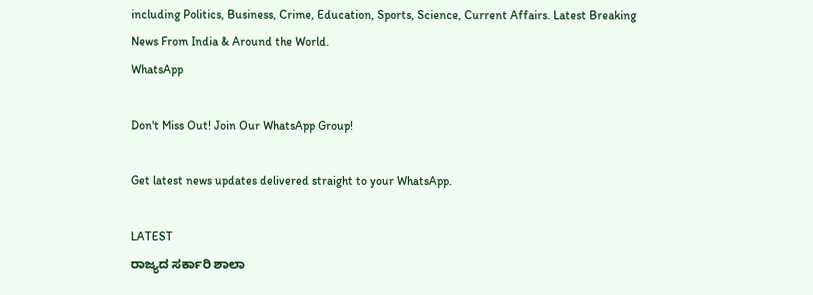including Politics, Business, Crime, Education, Sports, Science, Current Affairs. Latest Breaking News From India & Around the World.
WhatsApp

Don't Miss Out! Join Our WhatsApp Group!

Get latest news updates delivered straight to your WhatsApp.

LATEST
ರಾಜ್ಯದ ಸರ್ಕಾರಿ ಶಾಲಾ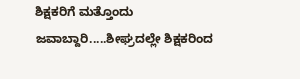ಶಿಕ್ಷಕರಿಗೆ ಮತ್ತೊಂದು ಜವಾಬ್ದಾರಿ.....ಶೀಘ್ರದಲ್ಲೇ ಶಿಕ್ಷಕರಿಂದ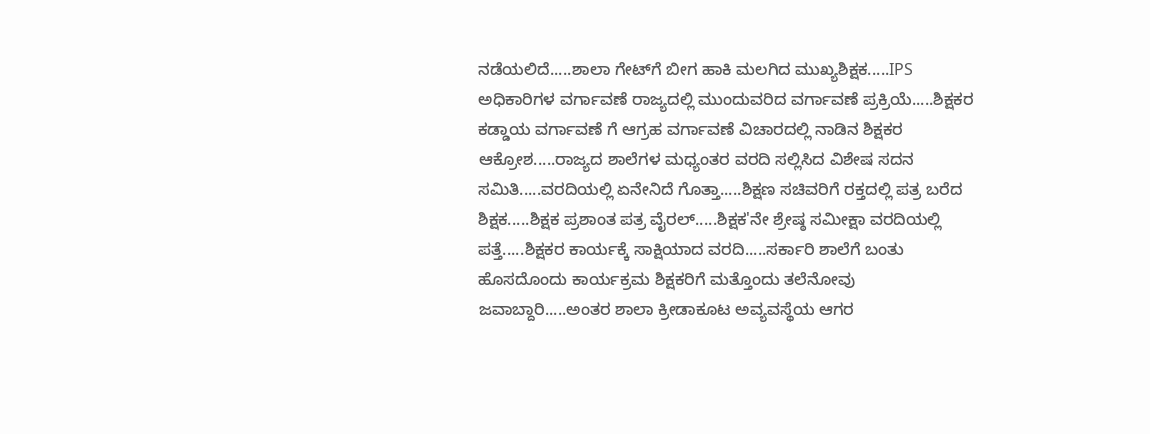ನಡೆಯಲಿದೆ.....ಶಾಲಾ ಗೇಟ್‌ಗೆ ಬೀಗ ಹಾಕಿ ಮಲಗಿದ ಮುಖ್ಯಶಿಕ್ಷಕ.....IPS ಅಧಿಕಾರಿಗಳ ವರ್ಗಾವಣೆ ರಾಜ್ಯದಲ್ಲಿ ಮುಂದುವರಿದ ವರ್ಗಾವಣೆ ಪ್ರಕ್ರಿಯೆ.....ಶಿಕ್ಷಕರ ಕಡ್ಡಾಯ ವರ್ಗಾವಣೆ ಗೆ ಆಗ್ರಹ ವರ್ಗಾವಣೆ ವಿಚಾರದಲ್ಲಿ ನಾಡಿನ ಶಿಕ್ಷಕರ ಆಕ್ರೋಶ.....ರಾಜ್ಯದ ಶಾಲೆಗಳ ಮಧ್ಯಂತರ ವರದಿ ಸಲ್ಲಿಸಿದ ವಿಶೇಷ ಸದನ ಸಮಿತಿ.....ವರದಿಯಲ್ಲಿ ಏನೇನಿದೆ ಗೊತ್ತಾ.....ಶಿಕ್ಷಣ ಸಚಿವರಿಗೆ ರಕ್ತದಲ್ಲಿ ಪತ್ರ ಬರೆದ ಶಿಕ್ಷಕ.....ಶಿಕ್ಷಕ ಪ್ರಶಾಂತ ಪತ್ರ ವೈರಲ್.....ಶಿಕ್ಷಕ'ನೇ ಶ್ರೇಷ್ಠ ಸಮೀಕ್ಷಾ ವರದಿಯಲ್ಲಿ ಪತ್ತೆ.....ಶಿಕ್ಷಕರ ಕಾರ್ಯಕ್ಕೆ ಸಾಕ್ಷಿಯಾದ ವರದಿ.....ಸರ್ಕಾರಿ ಶಾಲೆಗೆ ಬಂತು ಹೊಸದೊಂದು ಕಾರ್ಯಕ್ರಮ ಶಿಕ್ಷಕರಿಗೆ ಮತ್ತೊಂದು ತಲೆನೋವು ಜವಾಬ್ದಾರಿ.....ಅಂತರ ಶಾಲಾ ಕ್ರೀಡಾಕೂಟ ಅವ್ಯವಸ್ಥೆಯ ಆಗರ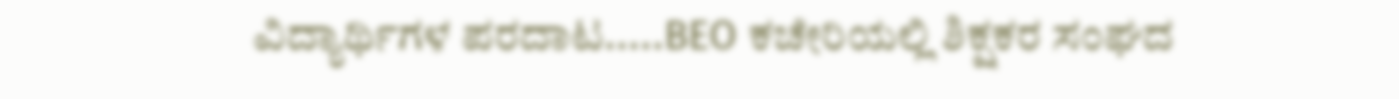ವಿದ್ಯಾರ್ಥಿಗಳ ಪರದಾಟ.....BEO ಕಚೇರಿಯಲ್ಲಿ ಶಿಕ್ಷಕರ ಸಂಘದ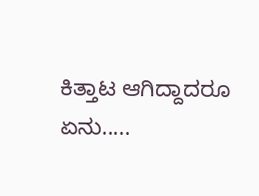ಕಿತ್ತಾಟ ಆಗಿದ್ದಾದರೂ ಏನು.....